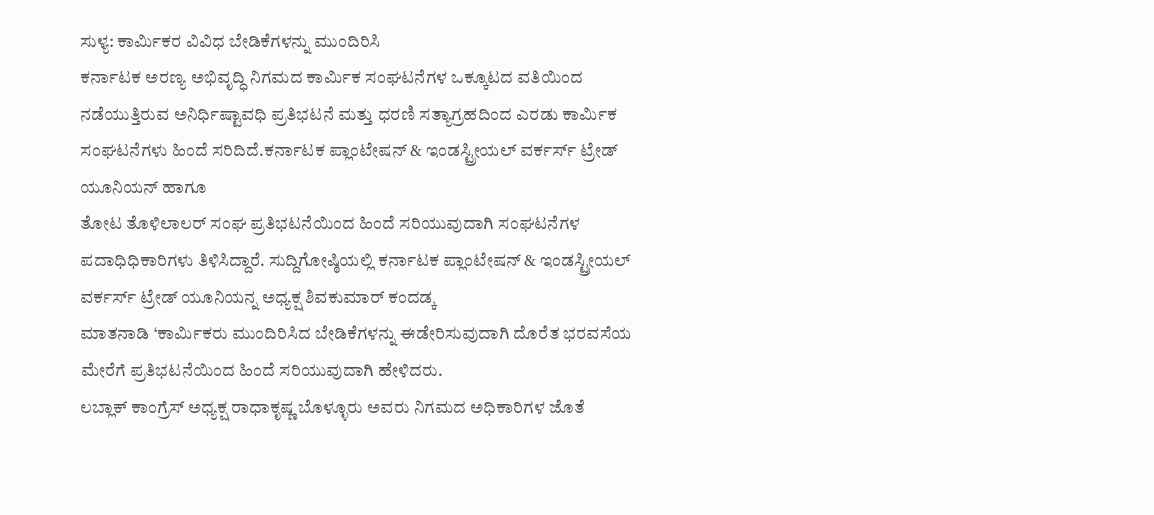ಸುಳ್ಯ: ಕಾರ್ಮಿಕರ ವಿವಿಧ ಬೇಡಿಕೆಗಳನ್ನು ಮುಂದಿರಿಸಿ
ಕರ್ನಾಟಕ ಅರಣ್ಯ ಅಭಿವೃದ್ಧಿ ನಿಗಮದ ಕಾರ್ಮಿಕ ಸಂಘಟನೆಗಳ ಒಕ್ಕೂಟದ ವತಿಯಿಂದ ನಡೆಯುತ್ತಿರುವ ಅನಿರ್ಧಿಷ್ಟಾವಧಿ ಪ್ರತಿಭಟನೆ ಮತ್ತು ಧರಣಿ ಸತ್ಯಾಗ್ರಹದಿಂದ ಎರಡು ಕಾರ್ಮಿಕ ಸಂಘಟನೆಗಳು ಹಿಂದೆ ಸರಿದಿದೆ.ಕರ್ನಾಟಕ ಪ್ಲಾಂಟೇಷನ್ & ಇಂಡಸ್ಟ್ರೀಯಲ್ ವರ್ಕರ್ಸ್ ಟ್ರೇಡ್ ಯೂನಿಯನ್ ಹಾಗೂ
ತೋಟ ತೊಳಿಲಾಲರ್ ಸಂಘ ಪ್ರತಿಭಟನೆಯಿಂದ ಹಿಂದೆ ಸರಿಯುವುದಾಗಿ ಸಂಘಟನೆಗಳ ಪದಾಧಿಧಿಕಾರಿಗಳು ತಿಳಿಸಿದ್ದಾರೆ. ಸುದ್ದಿಗೋಷ್ಠಿಯಲ್ಲಿ ಕರ್ನಾಟಕ ಪ್ಲಾಂಟೇಷನ್ & ಇಂಡಸ್ಟ್ರೀಯಲ್ ವರ್ಕರ್ಸ್ ಟ್ರೇಡ್ ಯೂನಿಯನ್ನ ಅಧ್ಯಕ್ಷ ಶಿವಕುಮಾರ್ ಕಂದಡ್ಕ
ಮಾತನಾಡಿ ‘ಕಾರ್ಮಿಕರು ಮುಂದಿರಿಸಿದ ಬೇಡಿಕೆಗಳನ್ನು ಈಡೇರಿಸುವುದಾಗಿ ದೊರೆತ ಭರವಸೆಯ ಮೇರೆಗೆ ಪ್ರತಿಭಟನೆಯಿಂದ ಹಿಂದೆ ಸರಿಯುವುದಾಗಿ ಹೇಳಿದರು.
ಲಬ್ಲಾಕ್ ಕಾಂಗ್ರೆಸ್ ಅಧ್ಯಕ್ಷ ರಾಧಾಕೃಷ್ಣ ಬೊಳ್ಳೂರು ಅವರು ನಿಗಮದ ಅಧಿಕಾರಿಗಳ ಜೊತೆ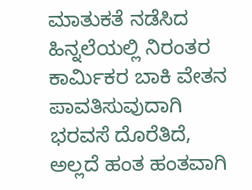ಮಾತುಕತೆ ನಡೆಸಿದ ಹಿನ್ನಲೆಯಲ್ಲಿ ನಿರಂತರ ಕಾರ್ಮಿಕರ ಬಾಕಿ ವೇತನ ಪಾವತಿಸುವುದಾಗಿ ಭರವಸೆ ದೊರೆತಿದೆ, ಅಲ್ಲದೆ ಹಂತ ಹಂತವಾಗಿ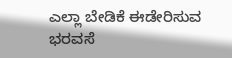ಎಲ್ಲಾ ಬೇಡಿಕೆ ಈಡೇರಿಸುವ ಭರವಸೆ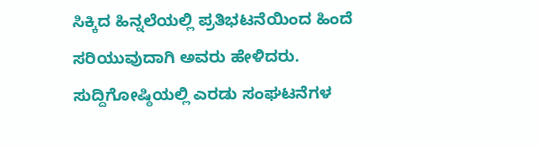ಸಿಕ್ಕಿದ ಹಿನ್ನಲೆಯಲ್ಲಿ ಪ್ರತಿಭಟನೆಯಿಂದ ಹಿಂದೆ ಸರಿಯುವುದಾಗಿ ಅವರು ಹೇಳಿದರು.
ಸುದ್ದಿಗೋಷ್ಠಿಯಲ್ಲಿ ಎರಡು ಸಂಘಟನೆಗಳ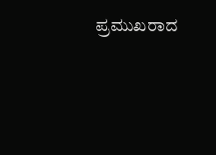ಪ್ರಮುಖರಾದ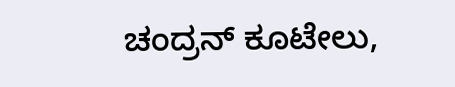ಚಂದ್ರನ್ ಕೂಟೇಲು,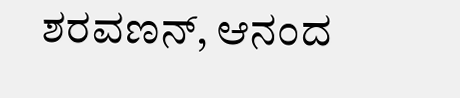ಶರವಣನ್, ಆನಂದ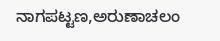ನಾಗಪಟ್ಟಣ,ಅರುಣಾಚಲಂ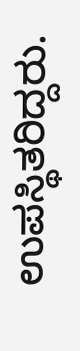ಉಪಸ್ಥಿತರಿದ್ದರು.